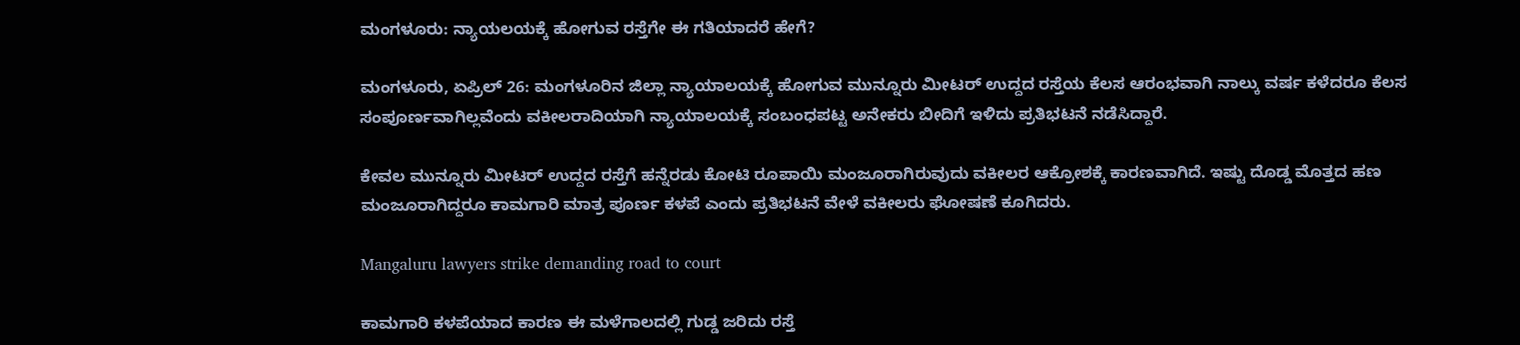ಮಂಗಳೂರು: ನ್ಯಾಯಲಯಕ್ಕೆ ಹೋಗುವ ರಸ್ತೆಗೇ ಈ ಗತಿಯಾದರೆ ಹೇಗೆ?

ಮಂಗಳೂರು, ಏಪ್ರಿಲ್ 26: ಮಂಗಳೂರಿನ ಜಿಲ್ಲಾ ನ್ಯಾಯಾಲಯಕ್ಕೆ ಹೋಗುವ ಮುನ್ನೂರು ಮೀಟರ್ ಉದ್ದದ ರಸ್ತೆಯ ಕೆಲಸ ಆರಂಭವಾಗಿ ನಾಲ್ಕು ವರ್ಷ ಕಳೆದರೂ ಕೆಲಸ ಸಂಪೂರ್ಣವಾಗಿಲ್ಲವೆಂದು ವಕೀಲರಾದಿಯಾಗಿ ನ್ಯಾಯಾಲಯಕ್ಕೆ ಸಂಬಂಧಪಟ್ಟ ಅನೇಕರು ಬೀದಿಗೆ ಇಳಿದು ಪ್ರತಿಭಟನೆ ನಡೆಸಿದ್ದಾರೆ.

ಕೇವಲ ಮುನ್ನೂರು ಮೀಟರ್ ಉದ್ದದ ರಸ್ತೆಗೆ ಹನ್ನೆರಡು ಕೋಟಿ ರೂಪಾಯಿ ಮಂಜೂರಾಗಿರುವುದು ವಕೀಲರ ಆಕ್ರೋಶಕ್ಕೆ ಕಾರಣವಾಗಿದೆ. ಇಷ್ಟು ದೊಡ್ಡ ಮೊತ್ತದ ಹಣ ಮಂಜೂರಾಗಿದ್ದರೂ ಕಾಮಗಾರಿ ಮಾತ್ರ ಪೂರ್ಣ ಕಳಪೆ ಎಂದು ಪ್ರತಿಭಟನೆ ವೇಳೆ ವಕೀಲರು ಘೋಷಣೆ ಕೂಗಿದರು.

Mangaluru lawyers strike demanding road to court

ಕಾಮಗಾರಿ ಕಳಪೆಯಾದ ಕಾರಣ ಈ ಮಳೆಗಾಲದಲ್ಲಿ ಗುಡ್ಡ ಜರಿದು ರಸ್ತೆ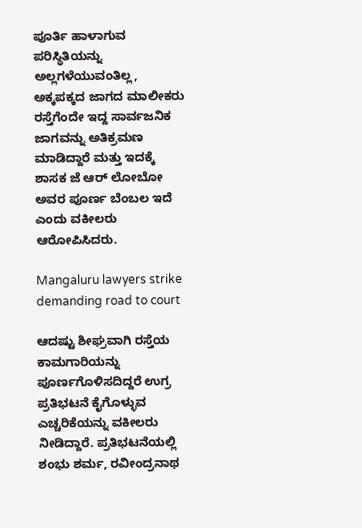ಪೂರ್ತಿ ಹಾಳಾಗುವ ಪರಿಸ್ಥಿತಿಯನ್ನು ಅಲ್ಲಗಳೆಯುವಂತಿಲ್ಲ, ಅಕ್ಕಪಕ್ಕದ ಜಾಗದ ಮಾಲೀಕರು ರಸ್ತೆಗೆಂದೇ ಇದ್ದ ಸಾರ್ವಜನಿಕ ಜಾಗವನ್ನು ಅತಿಕ್ರಮಣ ಮಾಡಿದ್ದಾರೆ ಮತ್ತು ಇದಕ್ಕೆ ಶಾಸಕ ಜೆ ಆರ್ ಲೋಬೋ ಅವರ ಪೂರ್ಣ ಬೆಂಬಲ ಇದೆ ಎಂದು ವಕೀಲರು ಆರೋಪಿಸಿದರು.

Mangaluru lawyers strike demanding road to court

ಆದಷ್ಟು ಶೀಘ್ರವಾಗಿ ರಸ್ತೆಯ ಕಾಮಗಾರಿಯನ್ನು ಪೂರ್ಣಗೊಳಿಸದಿದ್ದರೆ ಉಗ್ರ ಪ್ರತಿಭಟನೆ ಕೈಗೊಳ್ಳುವ ಎಚ್ಚರಿಕೆಯನ್ನು ವಕೀಲರು ನೀಡಿದ್ದಾರೆ. ಪ್ರತಿಭಟನೆಯಲ್ಲಿ ಶಂಭು ಶರ್ಮ, ರವೀಂದ್ರನಾಥ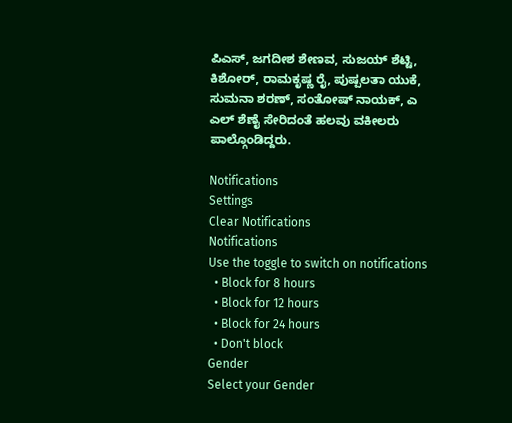ಪಿಎಸ್, ಜಗದೀಶ ಶೇಣವ, ಸುಜಯ್ ಶೆಟ್ಟಿ, ಕಿಶೋರ್, ರಾಮಕೃಷ್ಣ ರೈ, ಪುಷ್ಪಲತಾ ಯುಕೆ, ಸುಮನಾ ಶರಣ್, ಸಂತೋಷ್ ನಾಯಕ್, ಎ ಎಲ್ ಶೆಣೈ ಸೇರಿದಂತೆ ಹಲವು ವಕೀಲರು ಪಾಲ್ಗೊಂಡಿದ್ದರು.

Notifications
Settings
Clear Notifications
Notifications
Use the toggle to switch on notifications
  • Block for 8 hours
  • Block for 12 hours
  • Block for 24 hours
  • Don't block
Gender
Select your Gender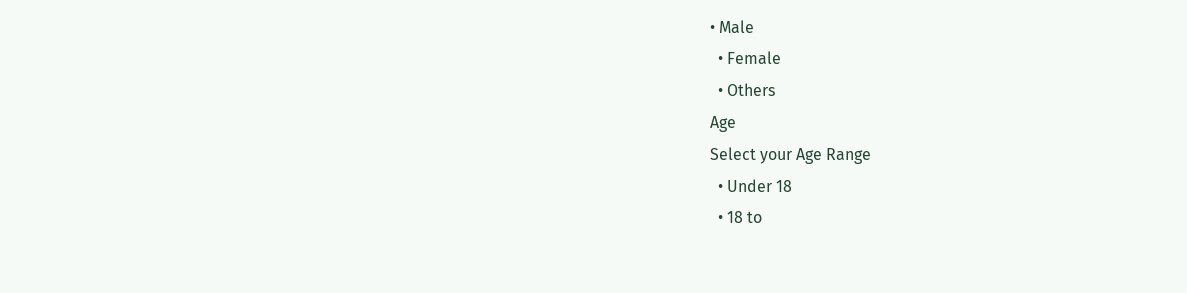• Male
  • Female
  • Others
Age
Select your Age Range
  • Under 18
  • 18 to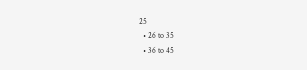25
  • 26 to 35
  • 36 to 45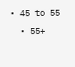• 45 to 55
  • 55+